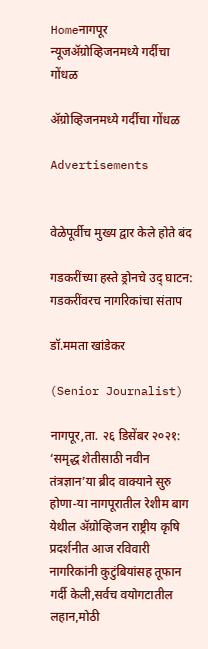Homeनागपूर न्यूजॲग्रोव्हिजनमध्ये गर्दीचा गोंधळ

ॲग्रोव्हिजनमध्ये गर्दीचा गोंधळ

Advertisements


वेळेपूर्वीच मुख्य द्वार केले होते बंद

गडकरींच्या हस्ते ड्रोनचे उद् घाटन: गडकरींवरच नागरिकांचा संताप

डॉ.ममता खांडेकर

(Senior Journalist)

नागपूर,ता. २६ डिसेंबर २०२१: ‘समृद्ध शेतीसाठी नवीन तंत्रज्ञान’या ब्रीद वाक्याने सुरु होणा-या नागपूरातील रेशीम बाग येथील ॲग्रोव्हिजन राष्ट्रीय कृषि प्रदर्शनीत आज रविवारी नागरिकांनी कुटुंबियांसह तूफान गर्दी केली,सर्वच वयोगटातील लहान,मोठी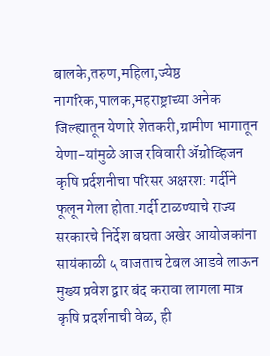बालके,तरुण,महिला,ज्येष्ठ नागरिक,पालक,महराष्ट्राच्या अनेक जिल्ह्यातून येणारे शेतकरी,ग्रामीण भागातून येणा-यांमुळे आज रविवारी ॲग्रोव्हिजन कृषि प्रर्दशनीचा परिसर अक्षरश: गर्दीने फूलून गेला होता.गर्दी टाळण्याचे राज्य सरकारचे निर्देश बघता अखेर आयोजकांना सायंकाळी ५ वाजताच टेबल आडवे लाऊन मुख्य प्रवेश द्वार बंद करावा लागला मात्र कृषि प्रदर्शनाची वेळ, ही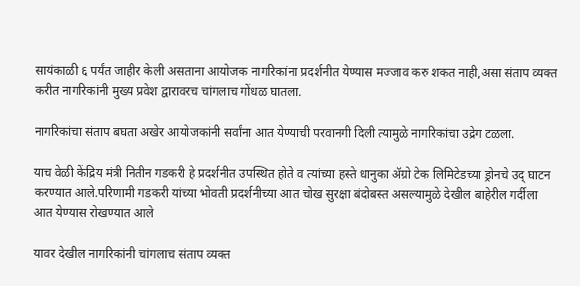सायंकाळी ६ पर्यंत जाहीर केली असताना आयोजक नागरिकांना प्रदर्शनीत येण्यास मज्जाव करु शकत नाही,असा संताप व्यक्त करीत नागरिकांनी मुख्य प्रवेश द्वारावरच चांगलाच गोंधळ घातला.

नागरिकांचा संताप बघता अखेर आयोजकांनी सर्वांना आत येण्याची परवानगी दिली त्यामुळे नागरिकांचा उद्रेग टळला.

याच वेळी केंद्रिय मंत्री नितीन गडकरी हे प्रदर्शनीत उपस्थित होते व त्यांच्या हस्ते धानुका ॲग्रो टेक लिमिटेडच्या ड्रोनचे उद् घाटन करण्यात आले.परिणामी गडकरी यांच्या भोवती प्रदर्शनीच्या आत चोख सुरक्षा बंदोबस्त असल्यामुळे देखील बाहेरील गर्दीला आत येण्यास रोखण्यात आले

यावर देखील नागरिकांनी चांगलाच संताप व्यक्त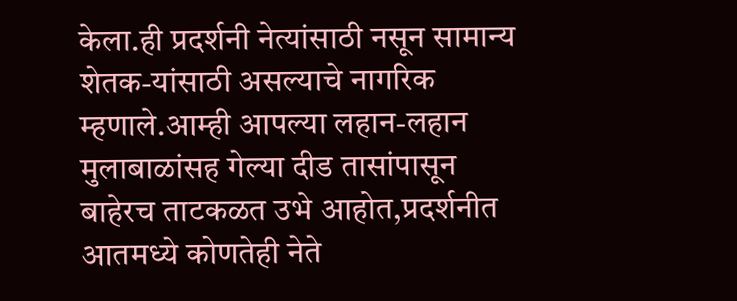केला.ही प्रदर्शनी नेत्यांसाठी नसून सामान्य शेतक-यांसाठी असल्याचे नागरिक म्हणाले.आम्ही आपल्या लहान-लहान मुलाबाळांसह गेल्या दीड तासांपासून बाहेरच ताटकळत उभे आहोत,प्रदर्शनीत आतमध्ये कोणतेही नेते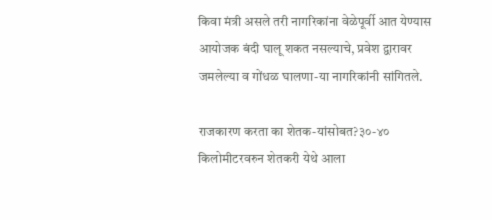किवा मंत्री असले तरी नागरिकांना वेळेपूर्वी आत येण्यास आयोजक बंदी घालू शकत नसल्याचे, प्रवेश द्वारावर जमलेल्या व गोंधळ घालणा-या नागरिकांनी सांगितले.

राजकारण करता का शेतक-यांसोबत?३०-४० किलोमीटरवरुन शेतकरी येथे आला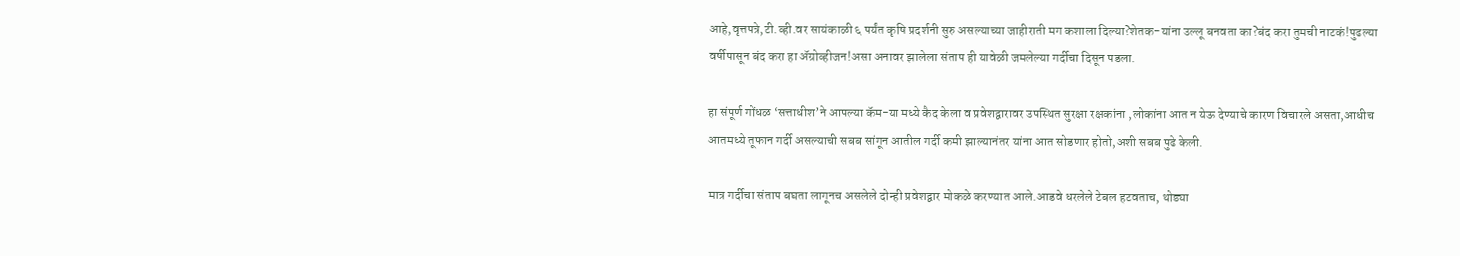आहे,वृत्तपत्रे,टी.व्ही.वर सायंकाळी ६ पर्यंत कृषि प्रदर्शनी सुरु असल्याच्या जाहीराती मग कशाला दिल्या?शेतक-यांना उल्लू बनवता का?बंद करा तुमची नाटकं!पुढल्या वर्षीपासून बंद करा हा ॲग्रोव्हीजन!असा अनावर झालेला संताप ही यावेळी जमलेल्या गर्दीचा दिसून पडला.

हा संपूर्ण गोंधळ ‘सत्ताधीश’ने आपल्या कॅम-या मध्ये कैद केला व प्रवेशद्वारावर उपस्थित सुरक्षा रक्षकांना ,लोकांना आत न येऊ देण्याचे कारण विचारले असता,आधीच आतमध्ये तूफान गर्दी असल्याची सबब सांगून आतील गर्दी कमी झाल्यानंतर यांना आत सोडणार होतो,अशी सबब पुढे केली.

मात्र गर्दीचा संताप बघता लागूनच असलेले दोन्ही प्रवेशद्वार मोकळे करण्यात आले.आडवे धरलेले टेबल हटवताच, थोड्या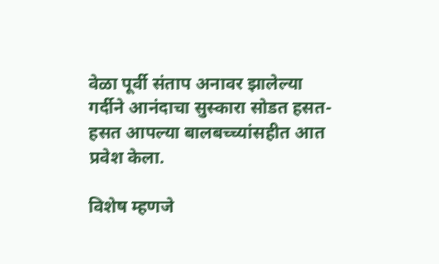वेळा पूर्वी संताप अनावर झालेल्या गर्दीने आनंदाचा सुस्कारा सोडत हसत-हसत आपल्या बालबच्च्यांसहीत आत प्रवेश केला.

विशेष म्हणजे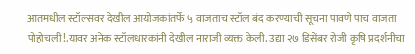आतमधील स्टॉल्सवर देखील आयोजकांतर्फे ५ वाजताच स्टॉल बंद करण्याची सूचना पावणे पाच वाजता पोहोचली!.यावर अनेक स्टॉलधारकांनी देखील नाराजी व्यक्त केली. उद्या २७ डिसेंबर रोजी कृषि प्रदर्शनीचा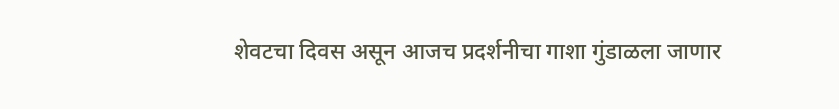शेवटचा दिवस असून आजच प्रदर्शनीचा गाशा गुंडाळला जाणार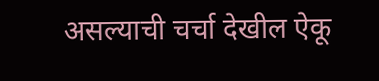असल्याची चर्चा देखील ऐकू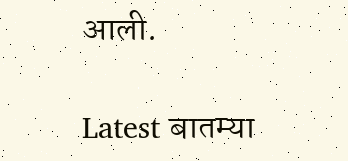आली.

Latest बातम्या